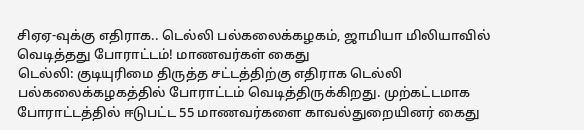சிஏஏ-வுக்கு எதிராக.. டெல்லி பல்கலைக்கழகம், ஜாமியா மிலியாவில் வெடித்தது போராட்டம்! மாணவர்கள் கைது
டெல்லி: குடியுரிமை திருத்த சட்டத்திற்கு எதிராக டெல்லி பல்கலைக்கழகத்தில் போராட்டம் வெடித்திருக்கிறது. முற்கட்டமாக போராட்டத்தில் ஈடுபட்ட 55 மாணவர்களை காவல்துறையினர் கைது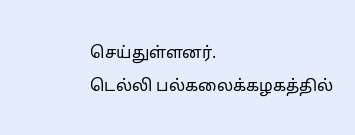செய்துள்ளனர்.
டெல்லி பல்கலைக்கழகத்தில்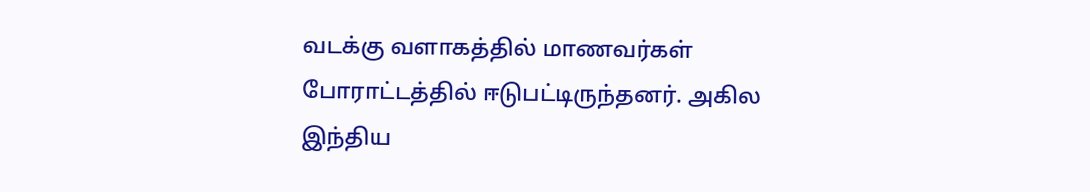வடக்கு வளாகத்தில் மாணவர்கள் போராட்டத்தில் ஈடுபட்டிருந்தனர். அகில இந்திய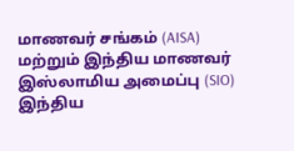மாணவர் சங்கம் (AISA) மற்றும் இந்திய மாணவர் இஸ்லாமிய அமைப்பு (SIO) இந்திய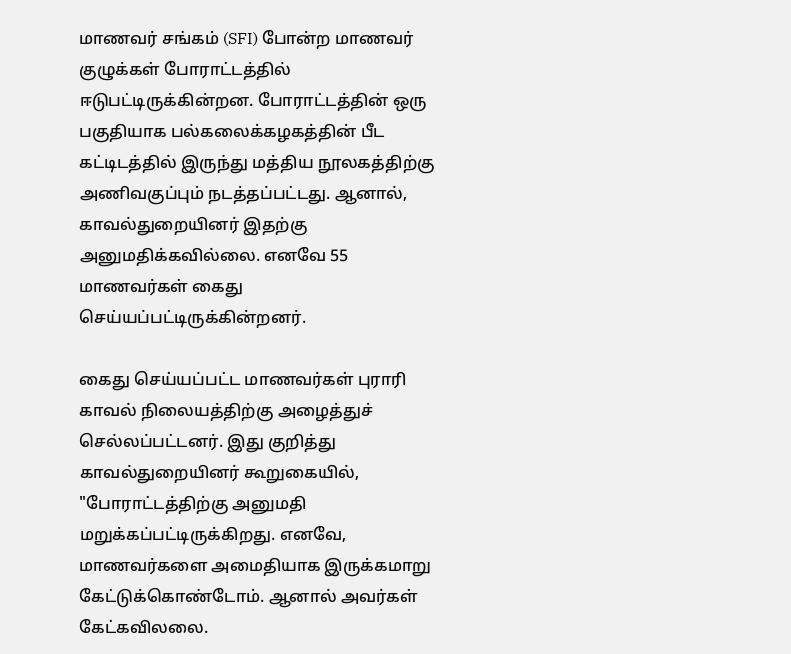மாணவர் சங்கம் (SFI) போன்ற மாணவர் குழுக்கள் போராட்டத்தில் ஈடுபட்டிருக்கின்றன. போராட்டத்தின் ஒரு பகுதியாக பல்கலைக்கழகத்தின் பீட கட்டிடத்தில் இருந்து மத்திய நூலகத்திற்கு அணிவகுப்பும் நடத்தப்பட்டது. ஆனால், காவல்துறையினர் இதற்கு அனுமதிக்கவில்லை. எனவே 55 மாணவர்கள் கைது செய்யப்பட்டிருக்கின்றனர்.

கைது செய்யப்பட்ட மாணவர்கள் புராரி காவல் நிலையத்திற்கு அழைத்துச் செல்லப்பட்டனர். இது குறித்து காவல்துறையினர் கூறுகையில், "போராட்டத்திற்கு அனுமதி மறுக்கப்பட்டிருக்கிறது. எனவே, மாணவர்களை அமைதியாக இருக்கமாறு கேட்டுக்கொண்டோம். ஆனால் அவர்கள் கேட்கவிலலை.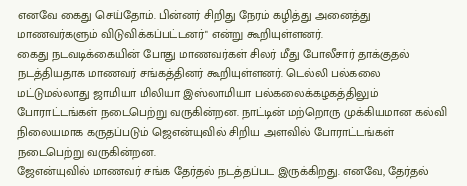எனவே கைது செய்தோம். பின்னர் சிறிது நேரம் கழித்து அனைத்து மாணவர்களும் விடுவிக்கப்பட்டனர்" என்று கூறியுள்ளனர்.
கைது நடவடிக்கையின் போது மாணவர்கள் சிலர் மீது போலீசார் தாக்குதல் நடத்தியதாக மாணவர் சங்கத்தினர் கூறியுள்ளனர். டெல்லி பல்கலை மட்டுமல்லாது ஜாமியா மிலியா இஸ்லாமியா பல்கலைக்கழகத்திலும் போராட்டங்கள் நடைபெற்று வருகின்றன. நாட்டின் மற்றொரு முக்கியமான கல்வி நிலையமாக கருதப்படும் ஜெஎன்யுவில் சிறிய அளவில் போராட்டங்கள் நடைபெற்று வருகின்றன.
ஜேஎன்யுவில் மாணவர் சங்க தேர்தல் நடத்தப்பட இருக்கிறது. எனவே, தேர்தல்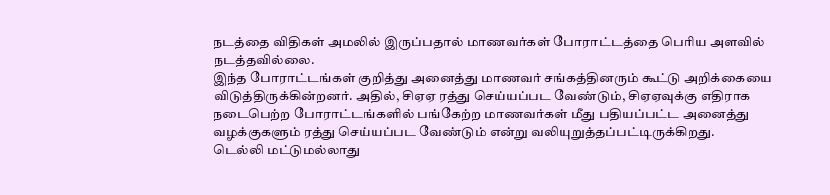நடத்தை விதிகள் அமலில் இருப்பதால் மாணவர்கள் போராட்டத்தை பெரிய அளவில் நடத்தவில்லை.
இந்த போராட்டங்கள் குறித்து அனைத்து மாணவர் சங்கத்தினரும் கூட்டு அறிக்கையை விடுத்திருக்கின்றனர். அதில், சிஏஏ ரத்து செய்யப்பட வேண்டும், சிஏஏவுக்கு எதிராக நடைபெற்ற போராட்டங்களில் பங்கேற்ற மாணவர்கள் மீது பதியப்பட்ட அனைத்து வழக்குகளும் ரத்து செய்யப்பட வேண்டும் என்று வலியுறுத்தப்பட்டிருக்கிறது.
டெல்லி மட்டுமல்லாது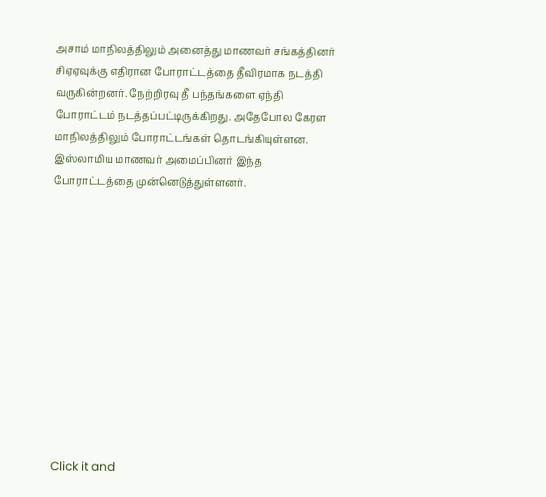அசாம் மாநிலத்திலும் அனைத்து மாணவர் சங்கத்தினர் சிஏஏவுக்கு எதிரான போராட்டத்தை தீவிரமாக நடத்தி வருகின்றனர். நேற்றிரவு தீ பந்தங்களை ஏந்தி போராட்டம் நடத்தப்பட்டிருக்கிறது. அதேபோல கேரள மாநிலத்திலும் போராட்டங்கள் தொடங்கியுள்ளன. இஸ்லாமிய மாணவர் அமைப்பினர் இந்த போராட்டத்தை முன்னெடுத்துள்ளனர்.












Click it and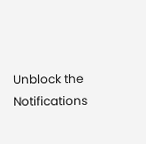Unblock the Notifications